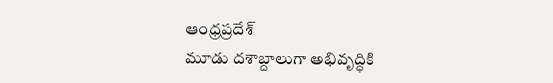ఆంధ్రప్రదేశ్
మూడు దశాబ్దాలుగా అభివృద్ధికి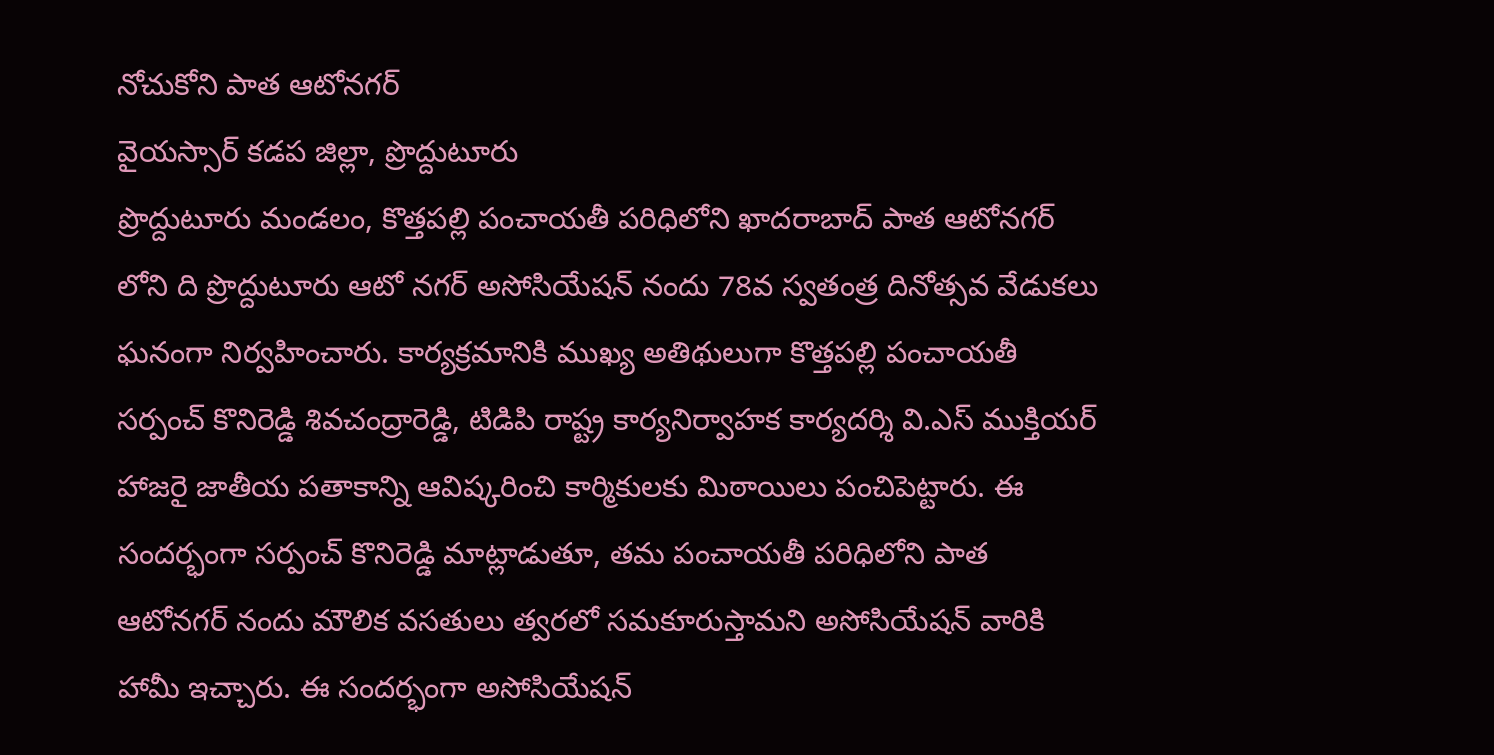నోచుకోని పాత ఆటోనగర్
వైయస్సార్ కడప జిల్లా, ప్రొద్దుటూరు
ప్రొద్దుటూరు మండలం, కొత్తపల్లి పంచాయతీ పరిధిలోని ఖాదరాబాద్ పాత ఆటోనగర్ లోని ది ప్రొద్దుటూరు ఆటో నగర్ అసోసియేషన్ నందు 78వ స్వతంత్ర దినోత్సవ వేడుకలు ఘనంగా నిర్వహించారు. కార్యక్రమానికి ముఖ్య అతిథులుగా కొత్తపల్లి పంచాయతీ సర్పంచ్ కొనిరెడ్డి శివచంద్రారెడ్డి, టిడిపి రాష్ట్ర కార్యనిర్వాహక కార్యదర్శి వి.ఎస్ ముక్తియర్ హాజరై జాతీయ పతాకాన్ని ఆవిష్కరించి కార్మికులకు మిఠాయిలు పంచిపెట్టారు. ఈ సందర్భంగా సర్పంచ్ కొనిరెడ్డి మాట్లాడుతూ, తమ పంచాయతీ పరిధిలోని పాత ఆటోనగర్ నందు మౌలిక వసతులు త్వరలో సమకూరుస్తామని అసోసియేషన్ వారికి హామీ ఇచ్చారు. ఈ సందర్భంగా అసోసియేషన్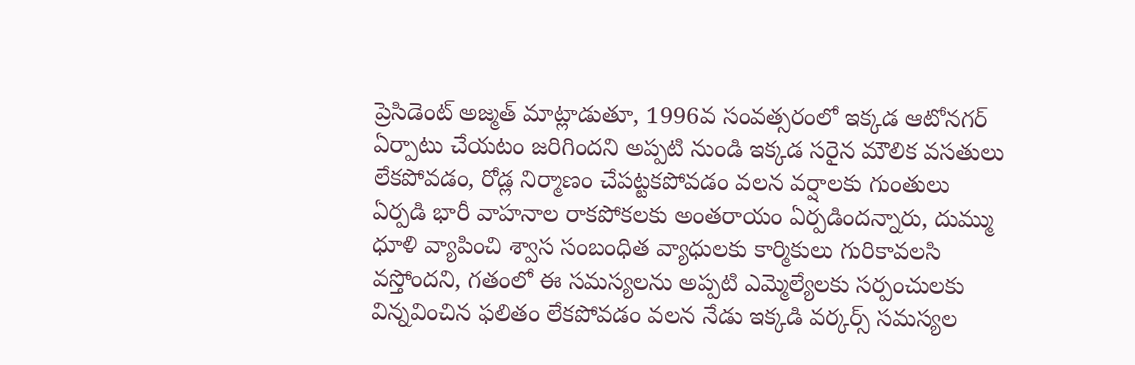ప్రెసిడెంట్ అజ్మత్ మాట్లాడుతూ, 1996వ సంవత్సరంలో ఇక్కడ ఆటోనగర్ ఏర్పాటు చేయటం జరిగిందని అప్పటి నుండి ఇక్కడ సరైన మౌలిక వసతులు లేకపోవడం, రోడ్ల నిర్మాణం చేపట్టకపోవడం వలన వర్షాలకు గుంతులు ఏర్పడి భారీ వాహనాల రాకపోకలకు అంతరాయం ఏర్పడిందన్నారు, దుమ్ము ధూళి వ్యాపించి శ్వాస సంబంధిత వ్యాధులకు కార్మికులు గురికావలసి వస్తోందని, గతంలో ఈ సమస్యలను అప్పటి ఎమ్మెల్యేలకు సర్పంచులకు విన్నవించిన ఫలితం లేకపోవడం వలన నేడు ఇక్కడి వర్కర్స్ సమస్యల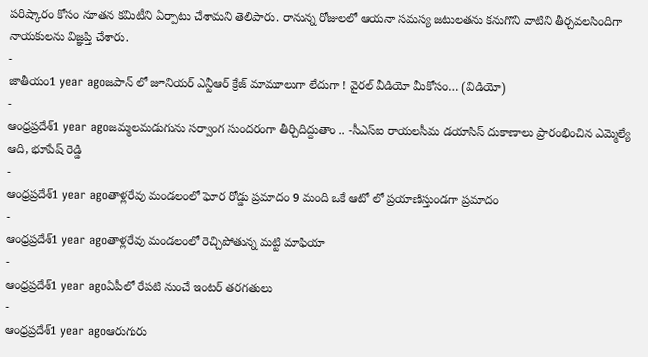పరిష్కారం కోసం నూతన కమిటీని ఏర్పాటు చేశామని తెలిపారు. రానున్న రోజులలో ఆయనా సమస్య జటులతను కనుగొని వాటిని తీర్చవలసిందిగా నాయకులను విజ్ఞప్తి చేశారు.
-
జాతీయం1 year agoజపాన్ లో జూనియర్ ఎన్టీఆర్ క్రేజ్ మామూలుగా లేదుగా ! వైరల్ వీడియో మీకోసం… (విడియో)
-
ఆంధ్రప్రదేశ్1 year agoజమ్మలమడుగును సర్వాంగ సుందరంగా తీర్చిదిద్దుతాం .. -సీఎస్ఐ రాయలసీమ డయాసిస్ దుకాణాలు ప్రారంభించిన ఎమ్మెల్యే ఆది, భూపేష్ రెడ్డి
-
ఆంధ్రప్రదేశ్1 year agoతాళ్లరేవు మండలంలో ఘోర రోడ్డు ప్రమాదం 9 మంది ఒకే ఆటో లో ప్రయాణిస్తుండగా ప్రమాదం
-
ఆంధ్రప్రదేశ్1 year agoతాళ్లరేవు మండలంలో రెచ్చిపోతున్న మట్టి మాఫియా
-
ఆంధ్రప్రదేశ్1 year agoఏపీలో రేపటి నుంచే ఇంటర్ తరగతులు
-
ఆంధ్రప్రదేశ్1 year agoఆరుగురు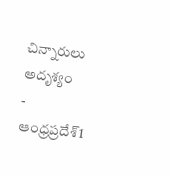చిన్నారులు అదృశ్యం
-
ఆంధ్రప్రదేశ్1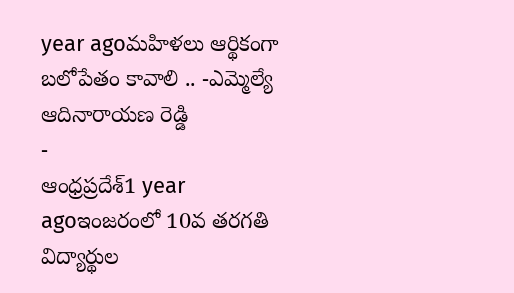year agoమహిళలు ఆర్థికంగా బలోపేతం కావాలి .. -ఎమ్మెల్యే ఆదినారాయణ రెడ్డి
-
ఆంధ్రప్రదేశ్1 year agoఇంజరంలో 10వ తరగతి విద్యార్థుల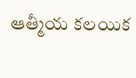ఆత్మీయ కలయిక